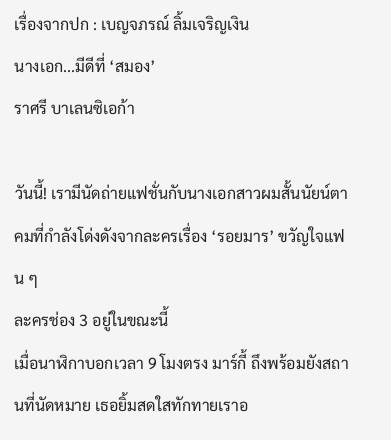เรื่องจากปก : เบญจภรณ์ ลิ้มเจริญเงิน
นางเอก...มีดีที่ ‘สมอง’
ราศรี บาเลนซิเอก้า

วันนี้! เรามีนัดถ่ายแฟชั่นกับนางเอกสาวผมสั้นนัยน์ตาคมที่กำลังโด่งดังจากละครเรื่อง ‘รอยมาร’ ขวัญใจแฟน ๆ
ละครช่อง 3 อยู่ในขณะนี้
เมื่อนาฬิกาบอกเวลา 9 โมงตรง มาร์กี้ ถึงพร้อมยังสถานที่นัดหมาย เธอยิ้มสดใสทักทายเราอ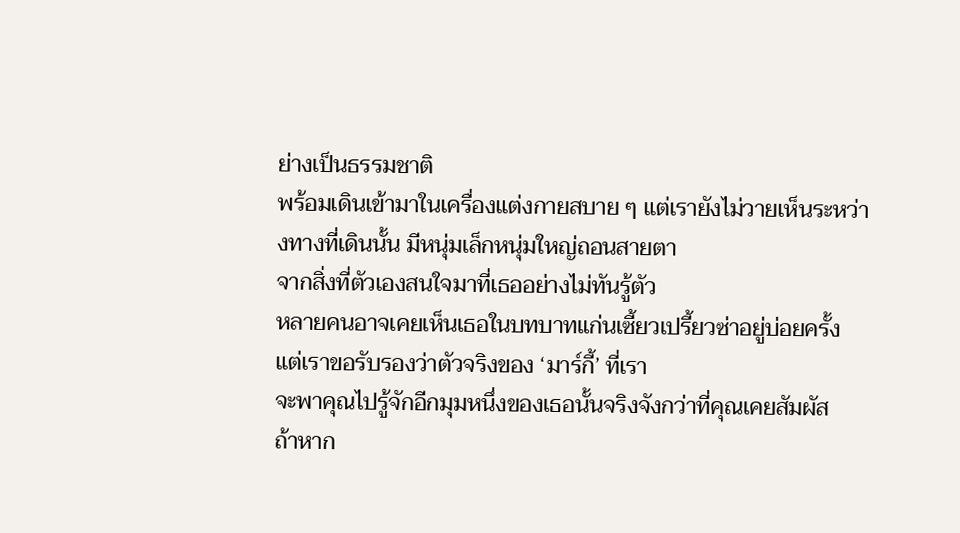ย่างเป็นธรรมชาติ
พร้อมเดินเข้ามาในเครื่องแต่งกายสบาย ๆ แต่เรายังไม่วายเห็นระหว่างทางที่เดินนั้น มีหนุ่มเล็กหนุ่มใหญ่ถอนสายตา
จากสิ่งที่ตัวเองสนใจมาที่เธออย่างไม่ทันรู้ตัว
หลายคนอาจเคยเห็นเธอในบทบาทแก่นเซี้ยวเปรี้ยวซ่าอยู่บ่อยครั้ง แต่เราขอรับรองว่าตัวจริงของ ‘มาร์กี้’ ที่เรา
จะพาคุณไปรู้จักอีกมุมหนึ่งของเธอนั้นจริงจังกว่าที่คุณเคยสัมผัส
ถ้าหาก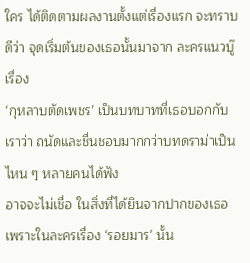ใคร ได้ติดตามผลงานตั้งแต่เรื่องแรก จะทราบดีว่า จุดเริ่มต้นของเธอนั้นมาจาก ละครแนวบู๊ เรื่อง
‘กุหลาบตัดเพชร’ เป็นบทบาทที่เธอบอกกับเราว่า ถนัดและชื่นชอบมากกว่าบทดราม่าเป็นไหน ๆ หลายคนได้ฟัง
อาจจะไม่เชื่อ ในสิ่งที่ได้ยินจากปากของเธอ เพราะในละครเรื่อง ‘รอยมาร’ นั้น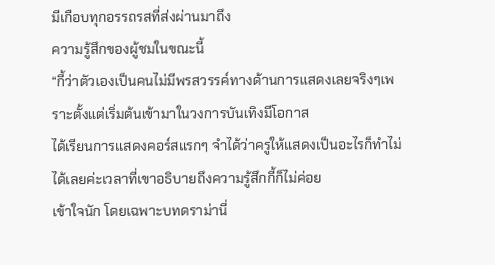มีเกือบทุกอรรถรสที่ส่งผ่านมาถึง
ความรู้สึกของผู้ชมในขณะนี้
“กี้ว่าตัวเองเป็นคนไม่มีพรสวรรค์ทางด้านการแสดงเลยจริงๆเพราะตั้งแต่เริ่มต้นเข้ามาในวงการบันเทิงมีโอกาส
ได้เรียนการแสดงคอร์สแรกๆ จำได้ว่าครูให้แสดงเป็นอะไรก็ทำไม่ได้เลยค่ะเวลาที่เขาอธิบายถึงความรู้สึกกี้ก็ไม่ค่อย
เข้าใจนัก โดยเฉพาะบทดราม่านี่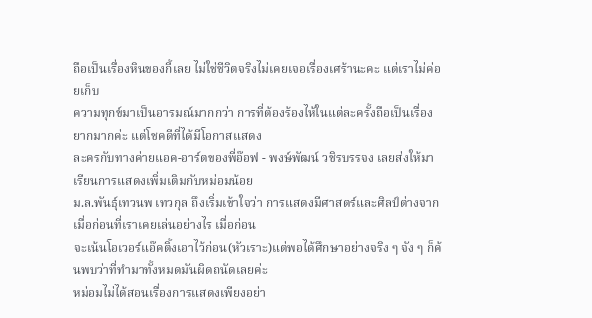ถือเป็นเรื่องหินของกี้เลย ไม่ใช่ชีวิตจริงไม่เคยเจอเรื่องเศร้านะคะ แต่เราไม่ค่อยเก็บ
ความทุกข์มาเป็นอารมณ์มากกว่า การที่ต้องร้องไห้ในแต่ละครั้งถือเป็นเรื่องยากมากค่ะ แต่โชคดีที่ได้มีโอกาสแสดง
ละครกับทางค่ายแอค-อาร์ตของพี่อ๊อฟ - พงษ์พัฒน์ วชิรบรรจง เลยส่งให้มาเรียนการแสดงเพิ่มเติมกับหม่อมน้อย
ม.ล.พันธุ์เทวนพ เทวกุล ถึงเริ่มเข้าใจว่า การแสดงมีศาสตร์และศิลป์ต่างจากเมื่อก่อนที่เราเคยเล่นอย่างไร เมื่อก่อน
จะเน้นโอเวอร์แอ๊คติ้งเอาไว้ก่อน(หัวเราะ)แต่พอได้ศึกษาอย่างจริง ๆ จัง ๆ ก็ค้นพบว่าที่ทำมาทั้งหมดมันผิดถนัดเลยค่ะ
หม่อมไม่ได้สอนเรื่องการแสดงเพียงอย่า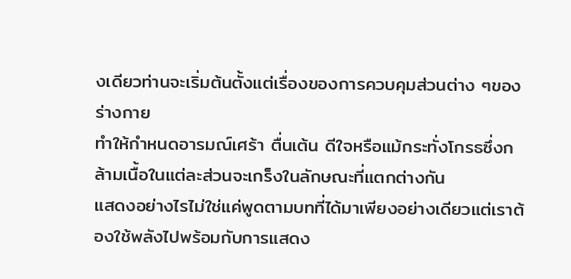งเดียวท่านจะเริ่มต้นตั้งแต่เรื่องของการควบคุมส่วนต่าง ๆของร่างกาย
ทำให้กำหนดอารมณ์เศร้า ตื่นเต้น ดีใจหรือแม้กระทั่งโกรธซึ่งกล้ามเนื้อในแต่ละส่วนจะเกร็งในลักษณะที่แตกต่างกัน
แสดงอย่างไรไม่ใช่แค่พูดตามบทที่ได้มาเพียงอย่างเดียวแต่เราต้องใช้พลังไปพร้อมกับการแสดง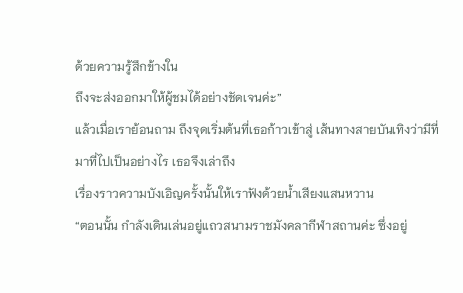ด้วยความรู้สึกข้างใน
ถึงจะส่งออกมาให้ผู้ชมได้อย่างชัดเจนค่ะ”
แล้วเมื่อเราย้อนถาม ถึงจุดเริ่มต้นที่เธอก้าวเข้าสู่ เส้นทางสายบันเทิงว่ามีที่มาที่ไปเป็นอย่างไร เธอจึงเล่าถึง
เรื่องราวความบังเอิญครั้งนั้นให้เราฟังด้วยน้ำเสียงแสนหวาน
“ตอนนั้น กำลังเดินเล่นอยู่แถวสนามราชมังคลากีฬาสถานค่ะ ซึ่งอยู่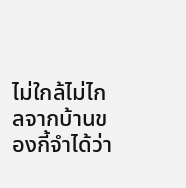ไม่ใกล้ไม่ไกลจากบ้านของกี้จำได้ว่า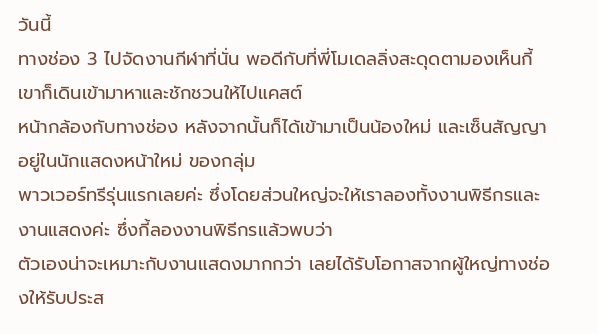วันนี้
ทางช่อง 3 ไปจัดงานกีฬาที่นั่น พอดีกับที่พี่โมเดลลิ่งสะดุดตามองเห็นกี้ เขาก็เดินเข้ามาหาและชักชวนให้ไปแคสต์
หน้ากล้องกับทางช่อง หลังจากนั้นก็ได้เข้ามาเป็นน้องใหม่ และเซ็นสัญญา อยู่ในนักแสดงหน้าใหม่ ของกลุ่ม
พาวเวอร์ทรีรุ่นแรกเลยค่ะ ซึ่งโดยส่วนใหญ่จะให้เราลองทั้งงานพิธีกรและงานแสดงค่ะ ซึ่งกี้ลองงานพิธีกรแล้วพบว่า
ตัวเองน่าจะเหมาะกับงานแสดงมากกว่า เลยได้รับโอกาสจากผู้ใหญ่ทางช่องให้รับประส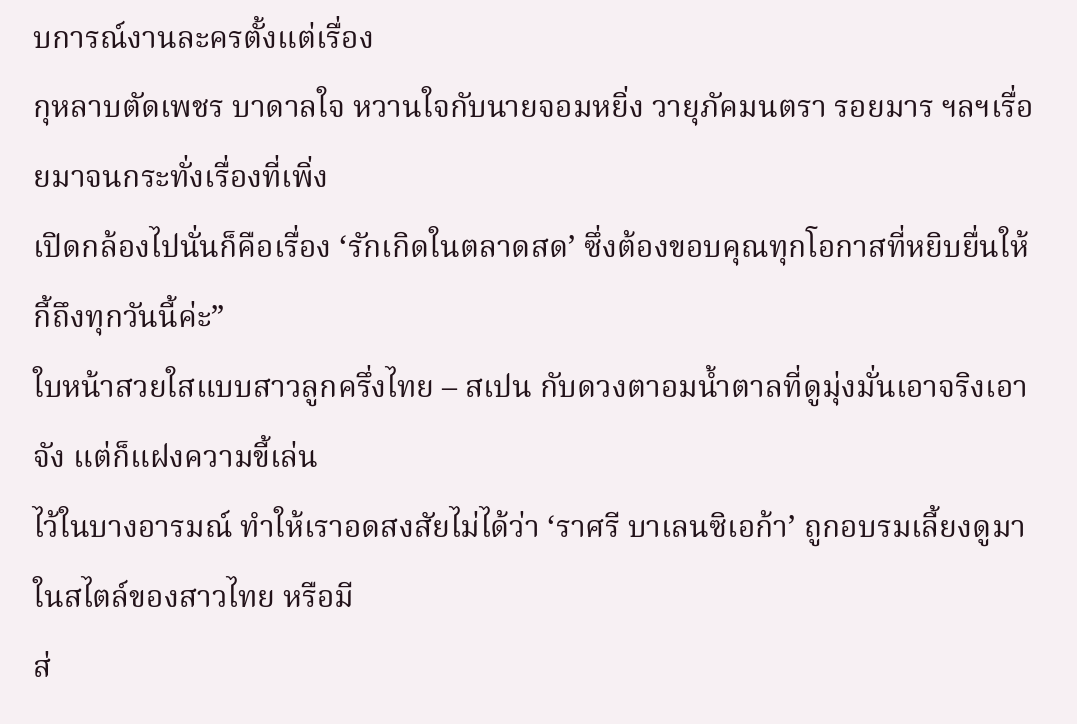บการณ์งานละครตั้งแต่เรื่อง
กุหลาบตัดเพชร บาดาลใจ หวานใจกับนายจอมหยิ่ง วายุภัคมนตรา รอยมาร ฯลฯเรื่อยมาจนกระทั่งเรื่องที่เพิ่ง
เปิดกล้องไปนั่นก็คือเรื่อง ‘รักเกิดในตลาดสด’ ซึ่งต้องขอบคุณทุกโอกาสที่หยิบยื่นให้กี้ถึงทุกวันนี้ค่ะ”
ใบหน้าสวยใสแบบสาวลูกครึ่งไทย – สเปน กับดวงตาอมน้ำตาลที่ดูมุ่งมั่นเอาจริงเอาจัง แต่ก็แฝงความขี้เล่น
ไว้ในบางอารมณ์ ทำให้เราอดสงสัยไม่ได้ว่า ‘ราศรี บาเลนซิเอก้า’ ถูกอบรมเลี้ยงดูมาในสไตล์ของสาวไทย หรือมี
ส่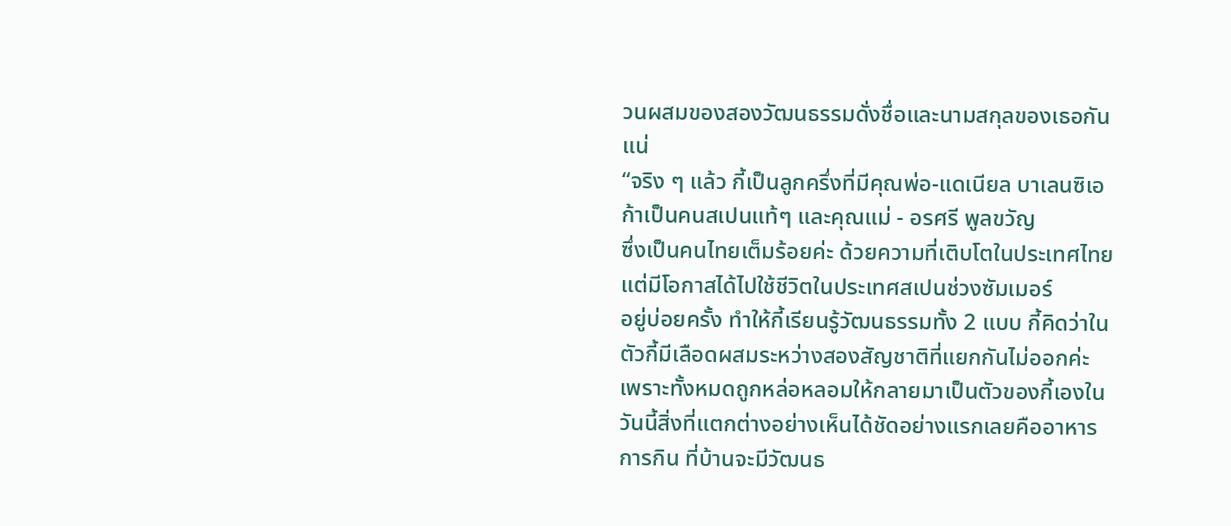วนผสมของสองวัฒนธรรมดั่งชื่อและนามสกุลของเธอกันแน่
“จริง ๆ แล้ว กี้เป็นลูกครึ่งที่มีคุณพ่อ-แดเนียล บาเลนซิเอก้าเป็นคนสเปนแท้ๆ และคุณแม่ - อรศรี พูลขวัญ
ซึ่งเป็นคนไทยเต็มร้อยค่ะ ด้วยความที่เติบโตในประเทศไทย แต่มีโอกาสได้ไปใช้ชีวิตในประเทศสเปนช่วงซัมเมอร์
อยู่บ่อยครั้ง ทำให้กี้เรียนรู้วัฒนธรรมทั้ง 2 แบบ กี้คิดว่าในตัวกี้มีเลือดผสมระหว่างสองสัญชาติที่แยกกันไม่ออกค่ะ
เพราะทั้งหมดถูกหล่อหลอมให้กลายมาเป็นตัวของกี้เองในวันนี้สิ่งที่แตกต่างอย่างเห็นได้ชัดอย่างแรกเลยคืออาหาร
การกิน ที่บ้านจะมีวัฒนธ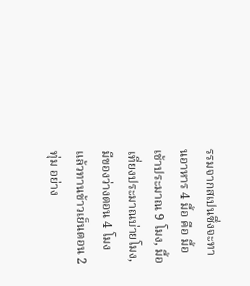รรมจากสเปนซึ่งจะทานอาหาร 4 มื้อ คือ มื้อเช้าประมาณ 9 โมง, มื้อเที่ยงประมาณบ่ายโมง,
มีของว่างตอน 4 โมง แล้วทานข้าวเย็นตอน 2 ทุ่ม อย่าง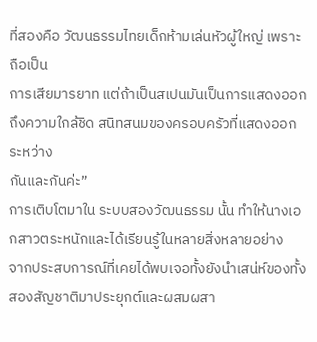ที่สองคือ วัฒนธรรมไทยเด็กห้ามเล่นหัวผู้ใหญ่ เพราะถือเป็น
การเสียมารยาท แต่ถ้าเป็นสเปนมันเป็นการแสดงออกถึงความใกล้ชิด สนิทสนมของครอบครัวที่แสดงออกระหว่าง
กันและกันค่ะ”
การเติบโตมาใน ระบบสองวัฒนธรรม นั้น ทำให้นางเอกสาวตระหนักและได้เรียนรู้ในหลายสิ่งหลายอย่าง
จากประสบการณ์ที่เคยได้พบเจอทั้งยังนำเสน่ห์ของทั้งสองสัญชาติมาประยุกต์และผสมผสา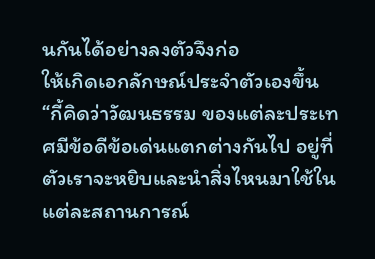นกันได้อย่างลงตัวจึงก่อ
ให้เกิดเอกลักษณ์ประจำตัวเองขึ้น
“กี้คิดว่าวัฒนธรรม ของแต่ละประเทศมีข้อดีข้อเด่นแตกต่างกันไป อยู่ที่ตัวเราจะหยิบและนำสิ่งไหนมาใช้ใน
แต่ละสถานการณ์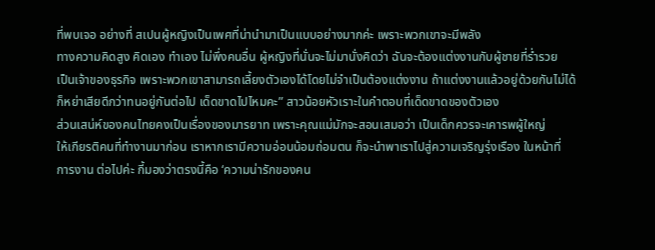ที่พบเจอ อย่างที่ สเปนผู้หญิงเป็นเพศที่น่านำมาเป็นแบบอย่างมากค่ะ เพราะพวกเขาจะมีพลัง
ทางความคิดสูง คิดเอง ทำเอง ไม่พึ่งคนอื่น ผู้หญิงที่นั่นจะไม่มานั่งคิดว่า ฉันจะต้องแต่งงานกับผู้ชายที่ร่ำรวย
เป็นเจ้าของธุรกิจ เพราะพวกเขาสามารถเลี้ยงตัวเองได้โดยไม่จำเป็นต้องแต่งงาน ถ้าแต่งงานแล้วอยู่ด้วยกันไม่ได้
ก็หย่าเสียดีกว่าทนอยู่กันต่อไป เด็ดขาดไปไหมคะ” สาวน้อยหัวเราะในคำตอบที่เด็ดขาดของตัวเอง
ส่วนเสน่ห์ของคนไทยคงเป็นเรื่องของมารยาท เพราะคุณแม่มักจะสอนเสมอว่า เป็นเด็กควรจะเคารพผู้ใหญ่
ให้เกียรติคนที่ทำงานมาก่อน เราหากเรามีความอ่อนน้อมถ่อมตน ก็จะนำพาเราไปสู่ความเจริญรุ่งเรือง ในหน้าที่
การงาน ต่อไปค่ะ กี้มองว่าตรงนี้คือ ‘ความน่ารักของคน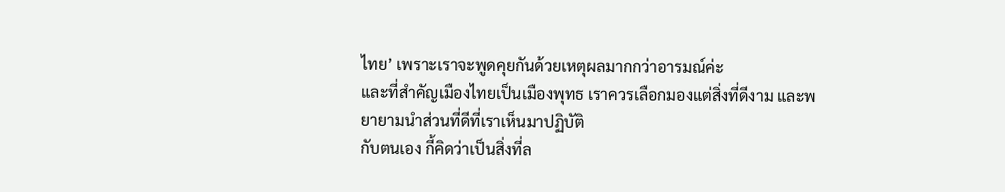ไทย’ เพราะเราจะพูดคุยกันด้วยเหตุผลมากกว่าอารมณ์ค่ะ
และที่สำคัญเมืองไทยเป็นเมืองพุทธ เราควรเลือกมองแต่สิ่งที่ดีงาม และพยายามนำส่วนที่ดีที่เราเห็นมาปฏิบัติ
กับตนเอง กี้คิดว่าเป็นสิ่งที่ล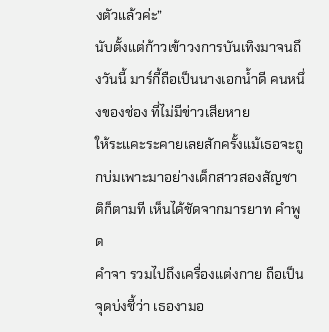งตัวแล้วค่ะ”
นับตั้งแต่ก้าวเข้าวงการบันเทิงมาจนถึงวันนี้ มาร์กี้ถือเป็นนางเอกน้ำดี คนหนึ่งของช่อง ที่ไม่มีข่าวเสียหาย
ให้ระแคะระคายเลยสักครั้งแม้เธอจะถูกบ่มเพาะมาอย่างเด็กสาวสองสัญชาติก็ตามที เห็นได้ชัดจากมารยาท คำพูด
คำจา รวมไปถึงเครื่องแต่งกาย ถือเป็นจุดบ่งชี้ว่า เธองามอ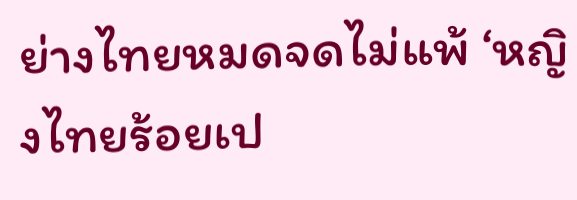ย่างไทยหมดจดไม่แพ้ ‘หญิงไทยร้อยเป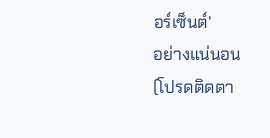อร์เซ็นต์’
อย่างแน่นอน
(โปรดติดตา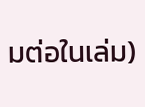มต่อในเล่ม)